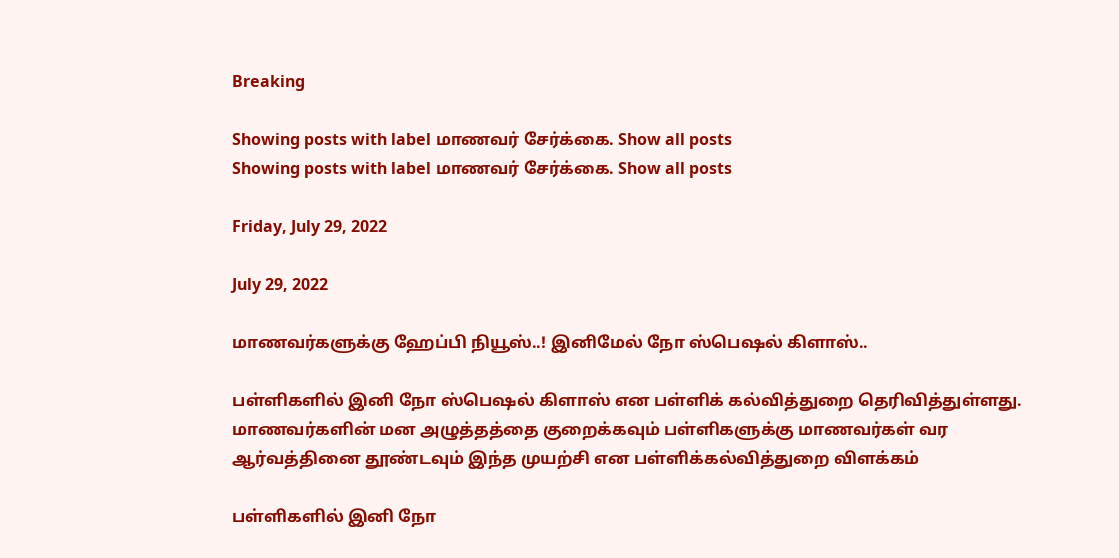Breaking

Showing posts with label மாணவர் சேர்க்கை. Show all posts
Showing posts with label மாணவர் சேர்க்கை. Show all posts

Friday, July 29, 2022

July 29, 2022

மாணவர்களுக்கு ஹேப்பி நியூஸ்..! இனிமேல் நோ ஸ்பெஷல் கிளாஸ்..

பள்ளிகளில் இனி நோ ஸ்பெஷல் கிளாஸ் என பள்ளிக் கல்வித்துறை தெரிவித்துள்ளது. மாணவர்களின் மன அழுத்தத்தை குறைக்கவும் பள்ளிகளுக்கு மாணவர்கள் வர ஆர்வத்தினை தூண்டவும் இந்த முயற்சி என பள்ளிக்கல்வித்துறை விளக்கம்

பள்ளிகளில் இனி நோ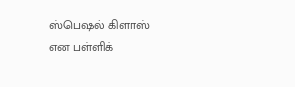ஸ்பெஷல் கிளாஸ் என பள்ளிக்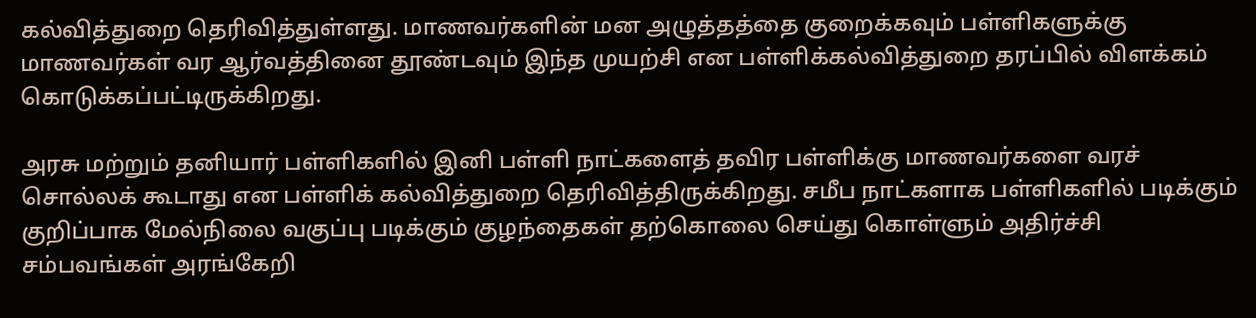கல்வித்துறை தெரிவித்துள்ளது. மாணவர்களின் மன அழுத்தத்தை குறைக்கவும் பள்ளிகளுக்கு மாணவர்கள் வர ஆர்வத்தினை தூண்டவும் இந்த முயற்சி என பள்ளிக்கல்வித்துறை தரப்பில் விளக்கம் கொடுக்கப்பட்டிருக்கிறது.

அரசு மற்றும் தனியார் பள்ளிகளில் இனி பள்ளி நாட்களைத் தவிர பள்ளிக்கு மாணவர்களை வரச் சொல்லக் கூடாது என பள்ளிக் கல்வித்துறை தெரிவித்திருக்கிறது. சமீப நாட்களாக பள்ளிகளில் படிக்கும் குறிப்பாக மேல்நிலை வகுப்பு படிக்கும் குழந்தைகள் தற்கொலை செய்து கொள்ளும் அதிர்ச்சி சம்பவங்கள் அரங்கேறி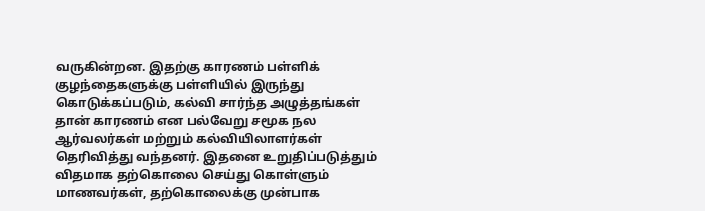வருகின்றன. இதற்கு காரணம் பள்ளிக் குழந்தைகளுக்கு பள்ளியில் இருந்து கொடுக்கப்படும், கல்வி சார்ந்த அழுத்தங்கள் தான் காரணம் என பல்வேறு சமூக நல ஆர்வலர்கள் மற்றும் கல்வியிலாளர்கள் தெரிவித்து வந்தனர். இதனை உறுதிப்படுத்தும் விதமாக தற்கொலை செய்து கொள்ளும் மாணவர்கள், தற்கொலைக்கு முன்பாக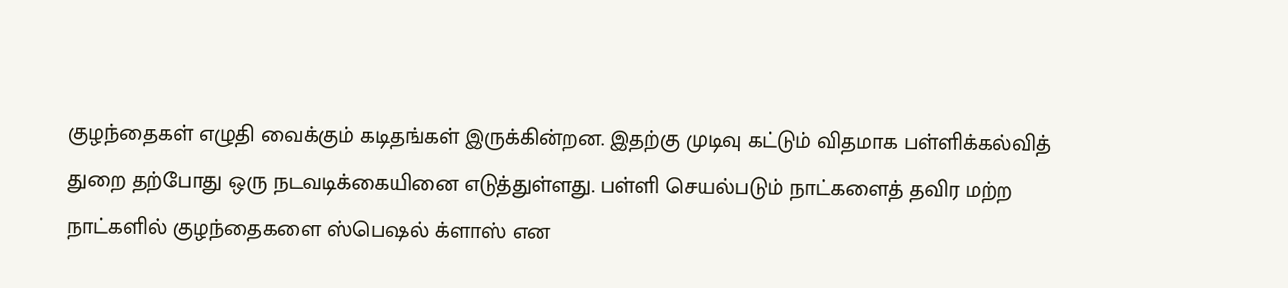குழந்தைகள் எழுதி வைக்கும் கடிதங்கள் இருக்கின்றன. இதற்கு முடிவு கட்டும் விதமாக பள்ளிக்கல்வித் துறை தற்போது ஒரு நடவடிக்கையினை எடுத்துள்ளது. பள்ளி செயல்படும் நாட்களைத் தவிர மற்ற நாட்களில் குழந்தைகளை ஸ்பெஷல் க்ளாஸ் என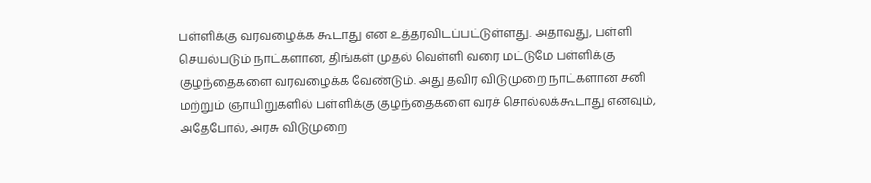பள்ளிக்கு வரவழைக்க கூடாது என உத்தரவிடப்பட்டுள்ளது. அதாவது, பள்ளி செயல்படும் நாட்களான, திங்கள் முதல் வெள்ளி வரை மட்டுமே பள்ளிக்கு குழந்தைகளை வரவழைக்க வேண்டும். அது தவிர விடுமுறை நாட்களான சனி மற்றும் ஞாயிறுகளில் பள்ளிக்கு குழந்தைகளை வரச் சொல்லக்கூடாது எனவும், அதேபோல், அரசு விடுமுறை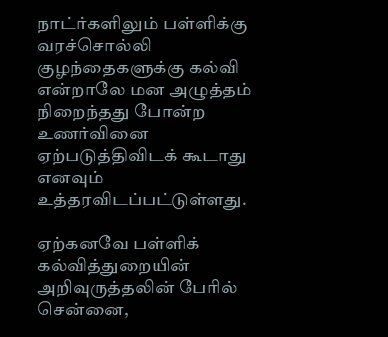நாட்ர்களிலும் பள்ளிக்கு வரச்சொல்லி குழந்தைகளுக்கு கல்வி என்றாலே மன அழுத்தம் நிறைந்தது போன்ற உணர்வினை ஏற்படுத்திவிடக் கூடாது எனவும் உத்தரவிடப்பட்டுள்ளது.

ஏற்கனவே பள்ளிக் கல்வித்துறையின் அறிவுருத்தலின் பேரில் சென்னை,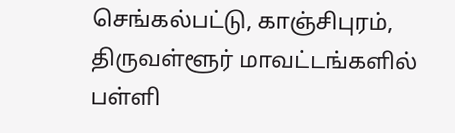செங்கல்பட்டு, காஞ்சிபுரம், திருவள்ளூர் மாவட்டங்களில் பள்ளி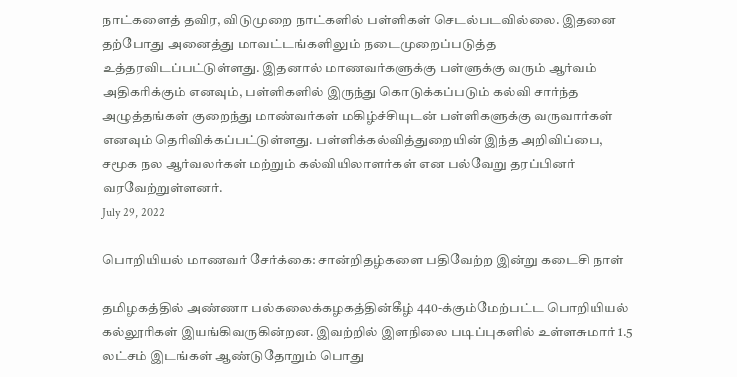நாட்களைத் தவிர, விடுமுறை நாட்களில் பள்ளிகள் செடல்படவில்லை. இதனை தற்போது அனைத்து மாவட்டங்களிலும் நடைமுறைப்படுத்த உத்தரவிடப்பட்டுள்ளது. இதனால் மாணவர்களுக்கு பள்ளுக்கு வரும் ஆர்வம் அதிகரிக்கும் எனவும், பள்ளிகளில் இருந்து கொடுக்கப்படும் கல்வி சார்ந்த அழுத்தங்கள் குறைந்து மாண்வர்கள் மகிழ்ச்சியுடன் பள்ளிகளுக்கு வருவார்கள் எனவும் தெரிவிக்கப்பட்டுள்ளது. பள்ளிக்கல்வித்துறையின் இந்த அறிவிப்பை, சமூக நல ஆர்வலர்கள் மற்றும் கல்வியிலாளர்கள் என பல்வேறு தரப்பினர் வரவேற்றுள்ளனர்.
July 29, 2022

பொறியியல் மாணவர் சேர்க்கை: சான்றிதழ்களை பதிவேற்ற இன்று கடைசி நாள்

தமிழகத்தில் அண்ணா பல்கலைக்கழகத்தின்கீழ் 440-க்கும்மேற்பட்ட பொறியியல் கல்லூரிகள் இயங்கிவருகின்றன. இவற்றில் இளநிலை படிப்புகளில் உள்ளசுமார் 1.5 லட்சம் இடங்கள் ஆண்டுதோறும் பொது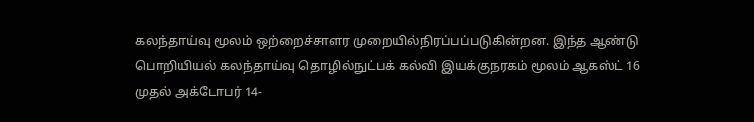கலந்தாய்வு மூலம் ஒற்றைச்சாளர முறையில்நிரப்பப்படுகின்றன. இந்த ஆண்டு பொறியியல் கலந்தாய்வு தொழில்நுட்பக் கல்வி இயக்குநரகம் மூலம் ஆகஸ்ட் 16 முதல் அக்டோபர் 14-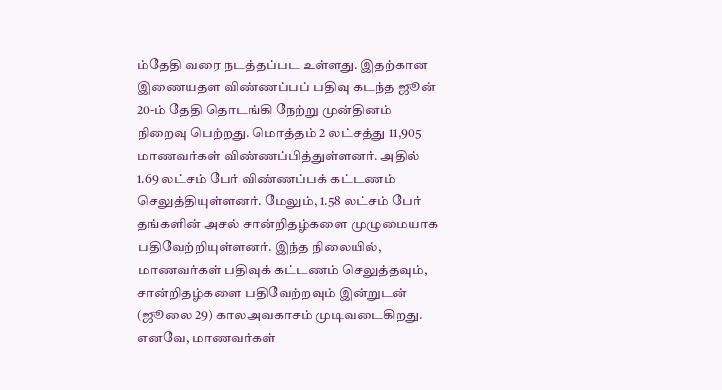ம்தேதி வரை நடத்தப்பட உள்ளது. இதற்கான இணையதள விண்ணப்பப் பதிவு கடந்த ஜூன் 20-ம் தேதி தொடங்கி நேற்று முன்தினம் நிறைவு பெற்றது. மொத்தம் 2 லட்சத்து 11,905 மாணவர்கள் விண்ணப்பித்துள்ளனர். அதில் 1.69 லட்சம் பேர் விண்ணப்பக் கட்டணம் செலுத்தியுள்ளனர். மேலும், 1.58 லட்சம் பேர் தங்களின் அசல் சான்றிதழ்களை முழுமையாக பதிவேற்றியுள்ளனர். இந்த நிலையில், மாணவர்கள் பதிவுக் கட்டணம் செலுத்தவும், சான்றிதழ்களை பதிவேற்றவும் இன்றுடன் (ஜூலை 29) காலஅவகாசம் முடிவடைகிறது. எனவே, மாணவர்கள்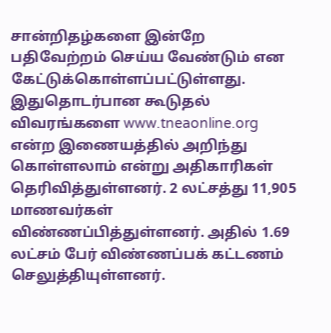சான்றிதழ்களை இன்றே பதிவேற்றம் செய்ய வேண்டும் என கேட்டுக்கொள்ளப்பட்டுள்ளது. இதுதொடர்பான கூடுதல் விவரங்களை www.tneaonline.org என்ற இணையத்தில் அறிந்து கொள்ளலாம் என்று அதிகாரிகள் தெரிவித்துள்ளனர். 2 லட்சத்து 11,905 மாணவர்கள் விண்ணப்பித்துள்ளனர். அதில் 1.69 லட்சம் பேர் விண்ணப்பக் கட்டணம் செலுத்தியுள்ளனர்.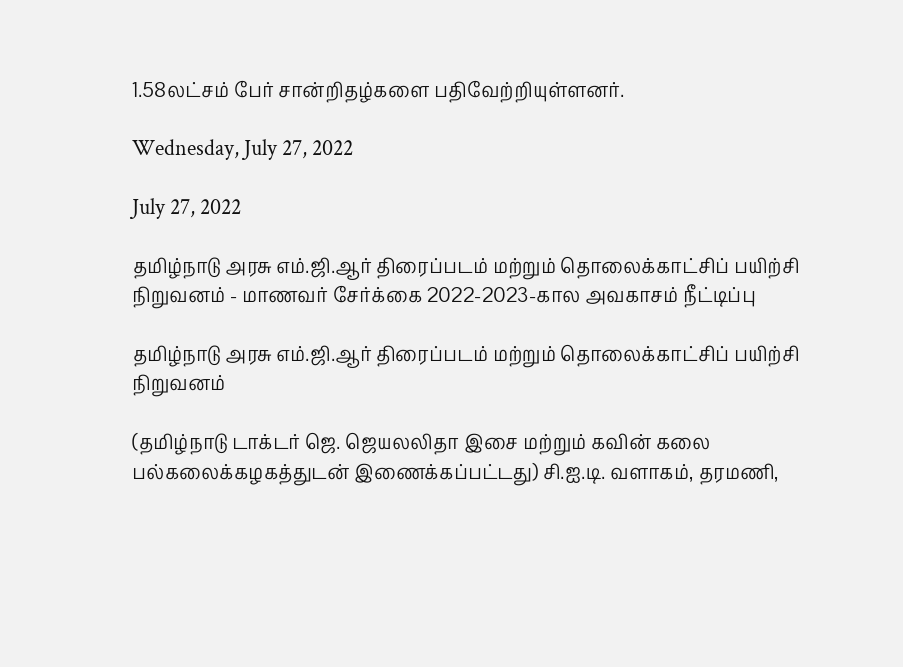1.58லட்சம் பேர் சான்றிதழ்களை பதிவேற்றியுள்ளனர்.

Wednesday, July 27, 2022

July 27, 2022

தமிழ்நாடு அரசு எம்.ஜி.ஆர் திரைப்படம் மற்றும் தொலைக்காட்சிப் பயிற்சி நிறுவனம் - மாணவர் சேர்க்கை 2022-2023-கால அவகாசம் நீட்டிப்பு

தமிழ்நாடு அரசு எம்.ஜி.ஆர் திரைப்படம் மற்றும் தொலைக்காட்சிப் பயிற்சி நிறுவனம்

(தமிழ்நாடு டாக்டர் ஜெ. ஜெயலலிதா இசை மற்றும் கவின் கலை பல்கலைக்கழகத்துடன் இணைக்கப்பட்டது) சி.ஐ.டி. வளாகம், தரமணி,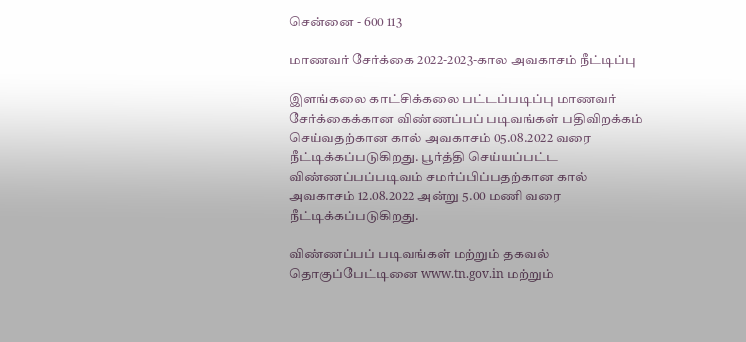சென்னை - 600 113

மாணவர் சேர்க்கை 2022-2023-கால அவகாசம் நீட்டிப்பு

இளங்கலை காட்சிக்கலை பட்டப்படிப்பு மாணவர் சேர்க்கைக்கான விண்ணப்பப் படிவங்கள் பதிவிறக்கம் செய்வதற்கான கால் அவகாசம் 05.08.2022 வரை நீட்டிக்கப்படுகிறது. பூர்த்தி செய்யப்பட்ட விண்ணப்பப்படிவம் சமர்ப்பிப்பதற்கான கால் அவகாசம் 12.08.2022 அன்று 5.00 மணி வரை நீட்டிக்கப்படுகிறது.

விண்ணப்பப் படிவங்கள் மற்றும் தகவல் தொகுப்பேட்டினை www.tn.gov.in மற்றும்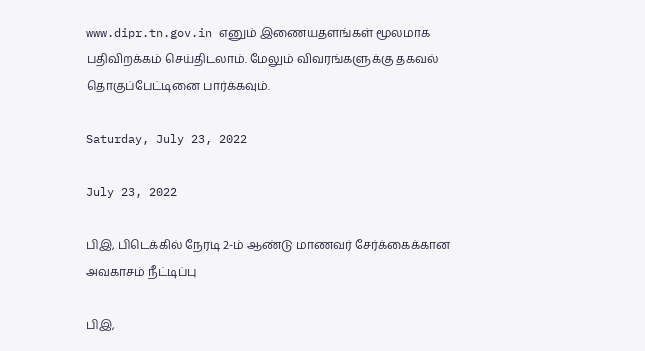www.dipr.tn.gov.in எனும் இணையதளங்கள் மூலமாக பதிவிறக்கம் செய்திடலாம். மேலும் விவரங்களுக்கு தகவல் தொகுப்பேட்டினை பார்க்கவும்.

Saturday, July 23, 2022

July 23, 2022

பிஇ, பிடெக்கில் நேரடி 2-ம் ஆண்டு மாணவர் சேர்க்கைக்கான அவகாசம் நீட்டிப்பு

பிஇ,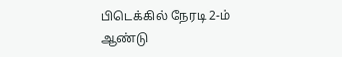பிடெக்கில் நேரடி 2-ம் ஆண்டு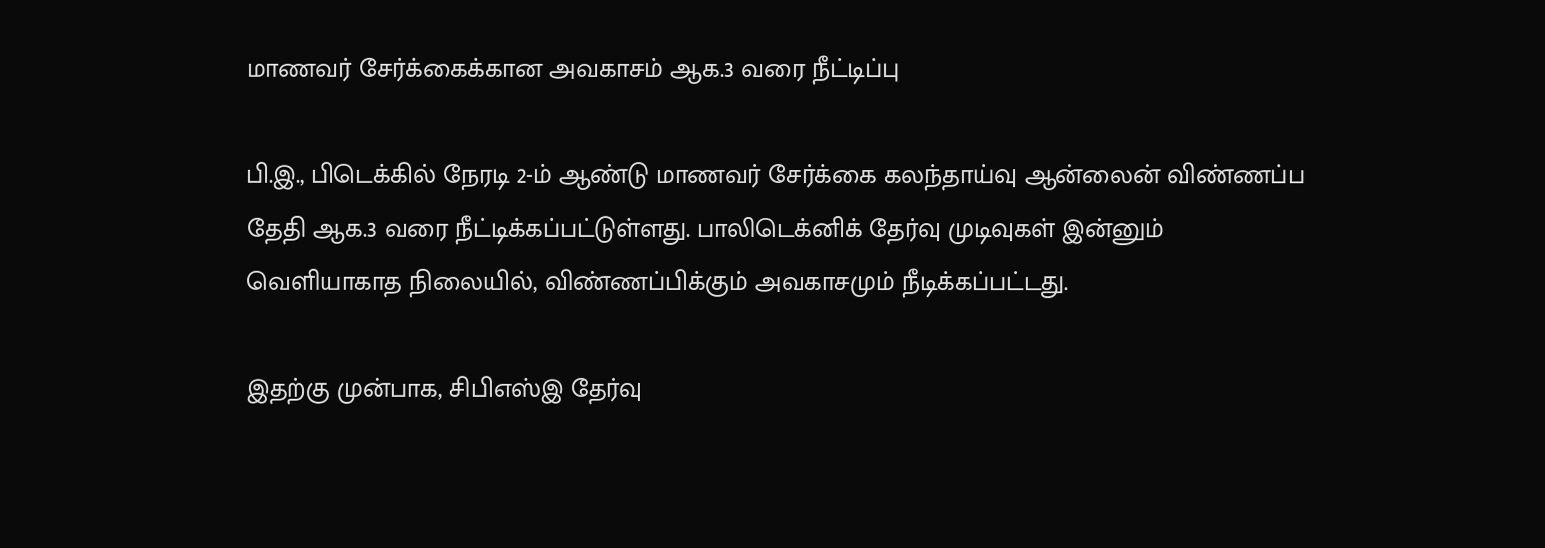மாணவர் சேர்க்கைக்கான அவகாசம் ஆக.3 வரை நீட்டிப்பு

பி.இ., பிடெக்கில் நேரடி 2-ம் ஆண்டு மாணவர் சேர்க்கை கலந்தாய்வு ஆன்லைன் விண்ணப்ப தேதி ஆக.3 வரை நீட்டிக்கப்பட்டுள்ளது. பாலிடெக்னிக் தேர்வு முடிவுகள் இன்னும் வெளியாகாத நிலையில், விண்ணப்பிக்கும் அவகாசமும் நீடிக்கப்பட்டது.

இதற்கு முன்பாக, சிபிஎஸ்இ தேர்வு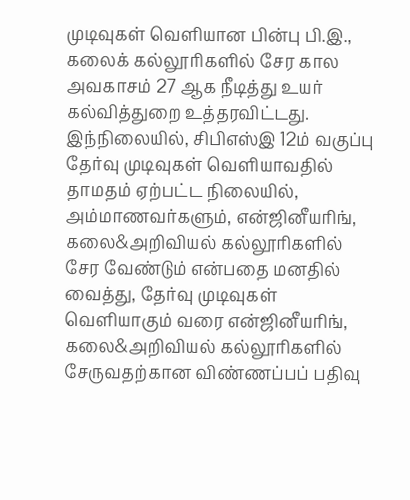முடிவுகள் வெளியான பின்பு பி.இ., கலைக் கல்லூரிகளில் சேர கால அவகாசம் 27 ஆக நீடித்து உயர் கல்வித்துறை உத்தரவிட்டது. இந்நிலையில், சிபிஎஸ்இ 12ம் வகுப்பு தேர்வு முடிவுகள் வெளியாவதில் தாமதம் ஏற்பட்ட நிலையில், அம்மாணவர்களும், என்ஜினீயரிங், கலை&அறிவியல் கல்லூரிகளில் சேர வேண்டும் என்பதை மனதில் வைத்து, தேர்வு முடிவுகள் வெளியாகும் வரை என்ஜினீயரிங், கலை&அறிவியல் கல்லூரிகளில் சேருவதற்கான விண்ணப்பப் பதிவு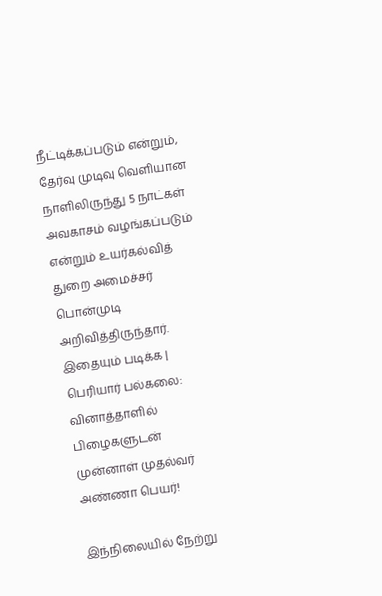நீட்டிக்கப்படும் என்றும், தேர்வு முடிவு வெளியான நாளிலிருந்து 5 நாட்கள் அவகாசம் வழங்கப்படும் என்றும் உயர்கல்வித் துறை அமைச்சர் பொன்முடி அறிவித்திருந்தார். இதையும் படிக்க | பெரியார் பல்கலை: வினாத்தாளில் பிழைகளுடன் முன்னாள் முதல்வர் அண்ணா பெயர்!

இந்நிலையில் நேற்று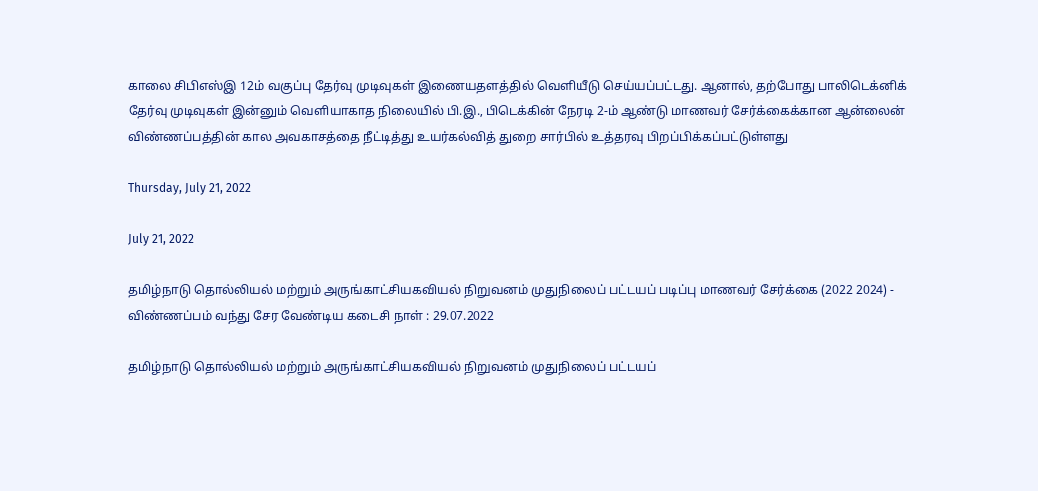காலை சிபிஎஸ்இ 12ம் வகுப்பு தேர்வு முடிவுகள் இணையதளத்தில் வெளியீடு செய்யப்பட்டது. ஆனால், தற்போது பாலிடெக்னிக் தேர்வு முடிவுகள் இன்னும் வெளியாகாத நிலையில் பி.இ., பிடெக்கின் நேரடி 2-ம் ஆண்டு மாணவர் சேர்க்கைக்கான ஆன்லைன் விண்ணப்பத்தின் கால அவகாசத்தை நீட்டித்து உயர்கல்வித் துறை சார்பில் உத்தரவு பிறப்பிக்கப்பட்டுள்ளது

Thursday, July 21, 2022

July 21, 2022

தமிழ்நாடு தொல்லியல் மற்றும் அருங்காட்சியகவியல் நிறுவனம் முதுநிலைப் பட்டயப் படிப்பு மாணவர் சேர்க்கை (2022 2024) - விண்ணப்பம் வந்து சேர வேண்டிய கடைசி நாள் : 29.07.2022

தமிழ்நாடு தொல்லியல் மற்றும் அருங்காட்சியகவியல் நிறுவனம் முதுநிலைப் பட்டயப்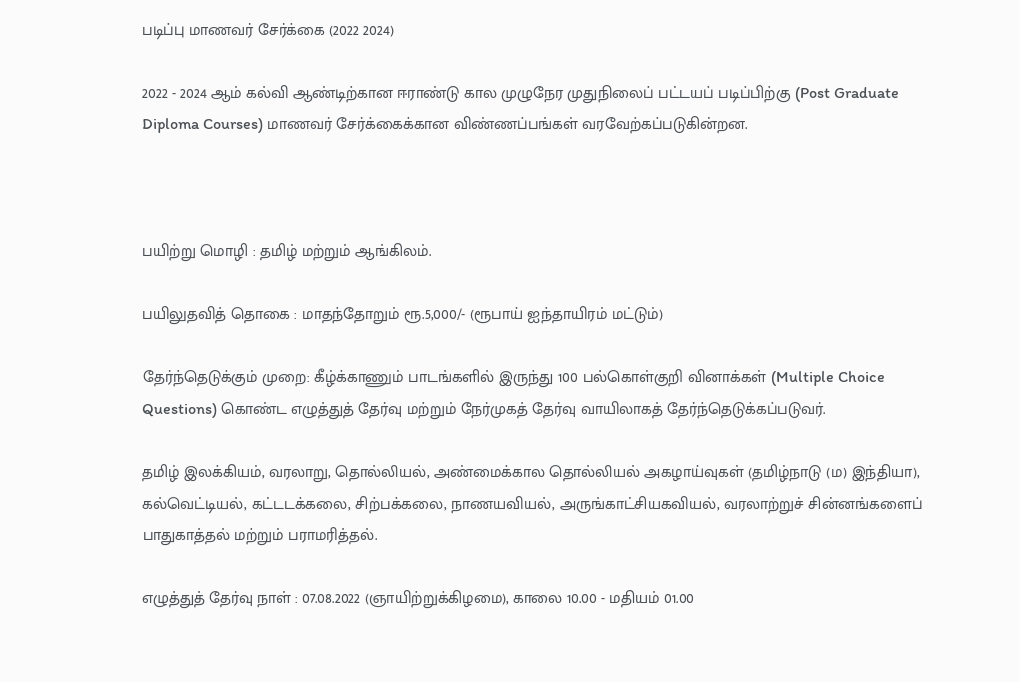படிப்பு மாணவர் சேர்க்கை (2022 2024)

2022 - 2024 ஆம் கல்வி ஆண்டிற்கான ஈராண்டு கால முழுநேர முதுநிலைப் பட்டயப் படிப்பிற்கு (Post Graduate Diploma Courses) மாணவர் சேர்க்கைக்கான விண்ணப்பங்கள் வரவேற்கப்படுகின்றன.



பயிற்று மொழி : தமிழ் மற்றும் ஆங்கிலம்.

பயிலுதவித் தொகை : மாதந்தோறும் ரூ.5,000/- (ரூபாய் ஐந்தாயிரம் மட்டும்)

தேர்ந்தெடுக்கும் முறை: கீழ்க்காணும் பாடங்களில் இருந்து 100 பல்கொள்குறி வினாக்கள் (Multiple Choice Questions) கொண்ட எழுத்துத் தேர்வு மற்றும் நேர்முகத் தேர்வு வாயிலாகத் தேர்ந்தெடுக்கப்படுவர்.

தமிழ் இலக்கியம், வரலாறு, தொல்லியல், அண்மைக்கால தொல்லியல் அகழாய்வுகள் (தமிழ்நாடு (ம) இந்தியா), கல்வெட்டியல், கட்டடக்கலை, சிற்பக்கலை, நாணயவியல், அருங்காட்சியகவியல், வரலாற்றுச் சின்னங்களைப் பாதுகாத்தல் மற்றும் பராமரித்தல்.

எழுத்துத் தேர்வு நாள் : 07.08.2022 (ஞாயிற்றுக்கிழமை), காலை 10.00 - மதியம் 01.00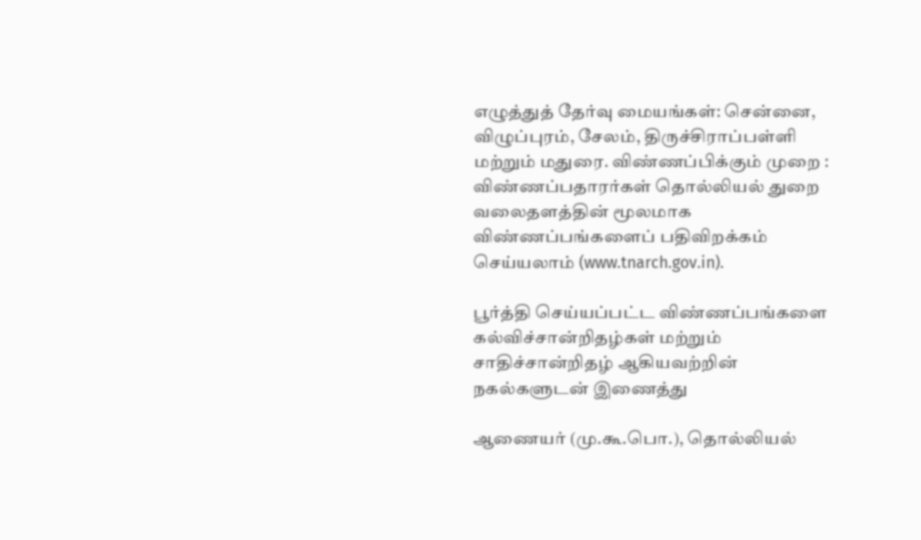எழுத்துத் தேர்வு மையங்கள்: சென்னை, விழுப்புரம், சேலம், திருச்சிராப்பள்ளி மற்றும் மதுரை. விண்ணப்பிக்கும் முறை : விண்ணப்பதாரர்கள் தொல்லியல் துறை வலைதளத்தின் மூலமாக விண்ணப்பங்களைப் பதிவிறக்கம் செய்யலாம் (www.tnarch.gov.in).

பூர்த்தி செய்யப்பட்ட விண்ணப்பங்களை கல்விச்சான்றிதழ்கள் மற்றும் சாதிச்சான்றிதழ் ஆகியவற்றின் நகல்களுடன் இணைத்து

ஆணையர் (மு.கூ.பொ.), தொல்லியல்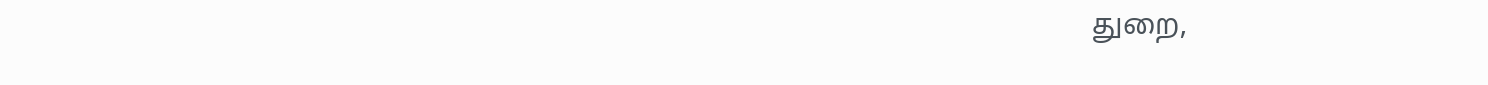துறை,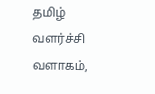தமிழ் வளர்ச்சி வளாகம்,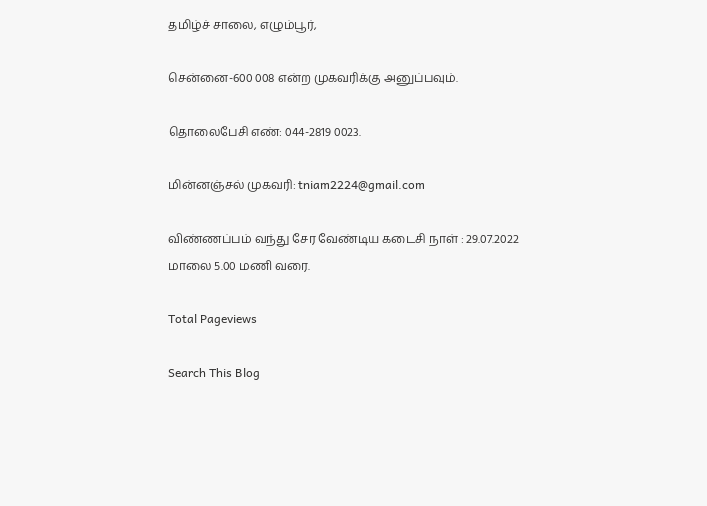தமிழ்ச் சாலை, எழும்பூர்,

சென்னை-600 008 என்ற முகவரிக்கு அனுப்பவும்.

தொலைபேசி எண்: 044-2819 0023.

மின்னஞ்சல் முகவரி: tniam2224@gmail.com

விண்ணப்பம் வந்து சேர வேண்டிய கடைசி நாள் : 29.07.2022 மாலை 5.00 மணி வரை.

Total Pageviews

Search This Blog